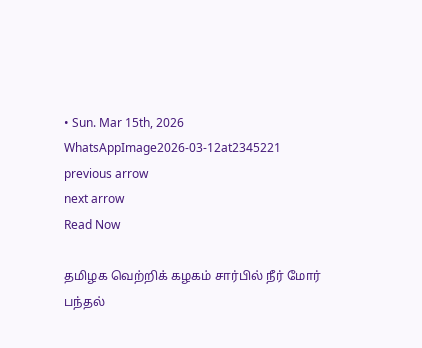• Sun. Mar 15th, 2026
WhatsAppImage2026-03-12at2345221
previous arrow
next arrow
Read Now

தமிழக வெற்றிக் கழகம் சார்பில் நீர் மோர் பந்தல்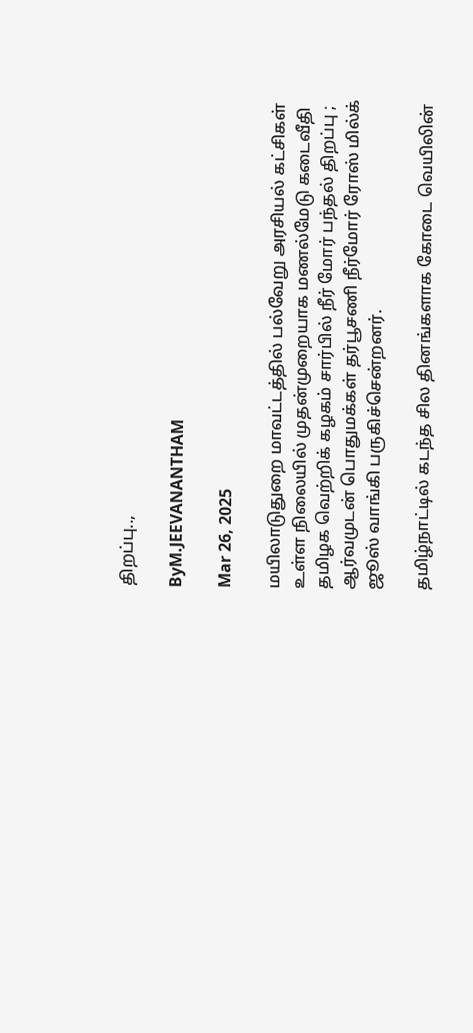திறப்பு..,

ByM.JEEVANANTHAM

Mar 26, 2025

மயிலாடுதுறை மாவட்டத்தில் பல்வேறு அரசியல் கட்சிகள் உள்ள நிலையில் முதன்முறையாக மணல்மேடு கடைவீதி தமிழக வெற்றிக் கழகம் சார்பில் நீர் மோர் பந்தல் திறப்பு ; ஆர்வமுடன் பொதுமக்கள் தர்பூசணி நீர்மோர் ரோஸ் மில்க் ஜூஸ் வாங்கி பருகிச்சென்றனர்.

தமிழ்நாட்டில் கடந்த சில தினங்களாக கோடை வெயிலின்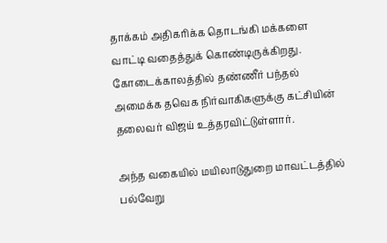தாக்கம் அதிகரிக்க தொடங்கி மக்களை வாட்டி வதைத்துக் கொண்டிருக்கிறது. கோடைக்காலத்தில் தண்ணீர் பந்தல் அமைக்க தவெக நிர்வாகிகளுக்கு கட்சியின் தலைவர் விஜய் உத்தரவிட்டுள்ளார்.

அந்த வகையில் மயிலாடுதுறை மாவட்டத்தில் பல்வேறு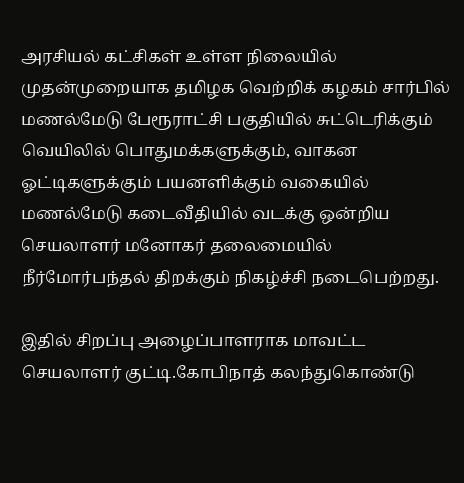அரசியல் கட்சிகள் உள்ள நிலையில் முதன்முறையாக தமிழக வெற்றிக் கழகம் சார்பில் மணல்மேடு பேரூராட்சி பகுதியில் சுட்டெரிக்கும் வெயிலில் பொதுமக்களுக்கும், வாகன ஓட்டிகளுக்கும் பயனளிக்கும் வகையில் மணல்மேடு கடைவீதியில் வடக்கு ஒன்றிய செயலாளர் மனோகர் தலைமையில் நீர்மோர்பந்தல் திறக்கும் நிகழ்ச்சி நடைபெற்றது.

இதில் சிறப்பு அழைப்பாளராக மாவட்ட செயலாளர் குட்டி.கோபிநாத் கலந்துகொண்டு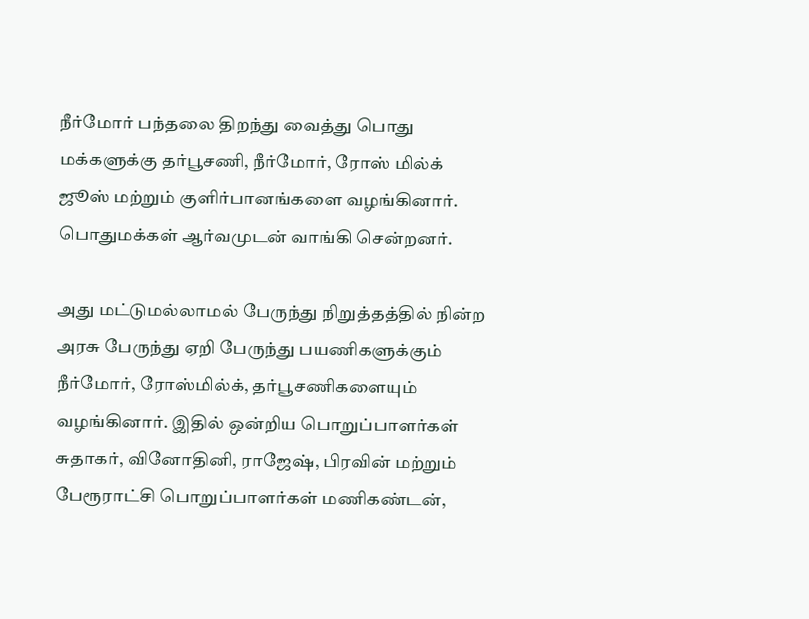நீர்மோர் பந்தலை திறந்து வைத்து பொது மக்களுக்கு தர்பூசணி, நீர்மோர், ரோஸ் மில்க் ஜூஸ் மற்றும் குளிர்பானங்களை வழங்கினார். பொதுமக்கள் ஆர்வமுடன் வாங்கி சென்றனர்.

அது மட்டுமல்லாமல் பேருந்து நிறுத்தத்தில் நின்ற அரசு பேருந்து ஏறி பேருந்து பயணிகளுக்கும் நீர்மோர், ரோஸ்மில்க், தர்பூசணிகளையும் வழங்கினார். இதில் ஒன்றிய பொறுப்பாளர்கள் சுதாகர், வினோதினி, ராஜேஷ், பிரவின் மற்றும் பேரூராட்சி பொறுப்பாளர்கள் மணிகண்டன்,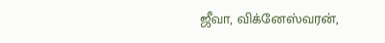ஜீவா, விக்னேஸ்வரன்,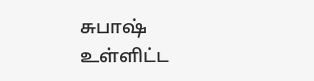சுபாஷ் உள்ளிட்ட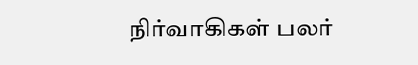நிர்வாகிகள் பலர்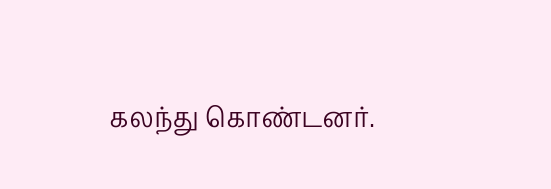கலந்து கொண்டனர்.